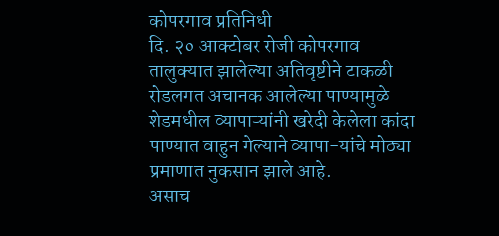कोपरगाव प्रतिनिधी
दि. २० आक्टोबर रोजी कोपरगाव तालुक्यात झालेल्या अतिवृष्टीने टाकळी रोडलगत अचानक आलेल्या पाण्यामुळे शेडमधील व्यापाऱ्यांनी खरेदी केलेला कांदा पाण्यात वाहुन गेल्याने व्यापा-यांचे मोठ्या प्रमाणात नुकसान झाले आहे.
असाच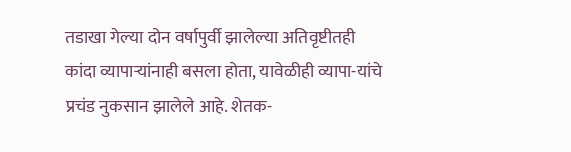तडाखा गेल्या दोन वर्षापुर्वी झालेल्या अतिवृष्टीतही कांदा व्यापाऱ्यांनाही बसला होता, यावेळीही व्यापा-यांचे प्रचंड नुकसान झालेले आहे. शेतक-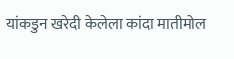यांकडुन खरेदी केलेला कांदा मातीमोल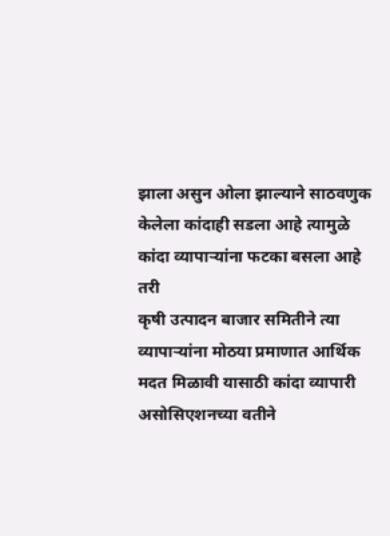झाला असुन ओला झाल्याने साठवणुक केलेला कांदाही सडला आहे त्यामुळे कांदा व्यापाऱ्यांना फटका बसला आहे तरी
कृषी उत्पादन बाजार समितीने त्या व्यापाऱ्यांना मोठया प्रमाणात आर्थिक मदत मिळावी यासाठी कांदा व्यापारी असोसिएशनच्या वतीने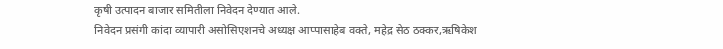कृषी उत्पादन बाजार समितीला निवेदन देण्यात आले.
निवेदन प्रसंगी कांदा व्यापारी असोसिएशनचे अध्यक्ष आप्पासाहेब वक्ते, महेद्र सेठ ठक्कर,ऋषिकेश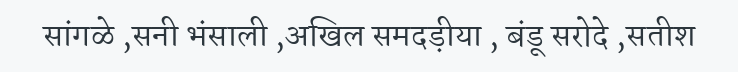सांगळे ,सनी भंसाली ,अखिल समदड़ीया , बंडू सरोदे ,सतीश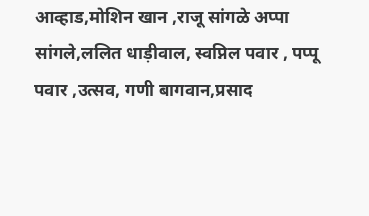आव्हाड,मोशिन खान ,राजू सांगळे अप्पा सांगले,ललित धाड़ीवाल, स्वप्निल पवार , पप्पू पवार ,उत्सव, गणी बागवान,प्रसाद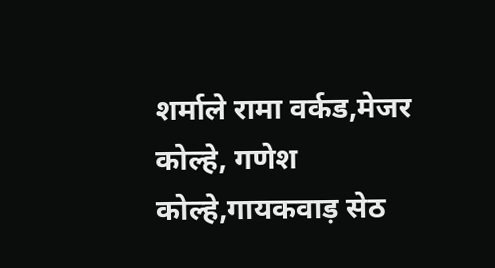शर्माले रामा वर्कड,मेजर कोल्हे, गणेश कोल्हे,गायकवाड़ सेठ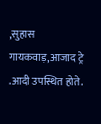,सुहास गायकवाड़,आजाद ट्रे .आदी उपस्थित होते.